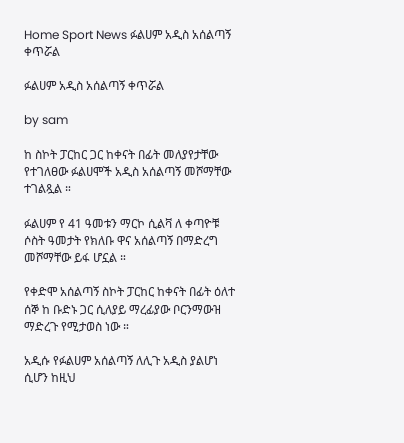Home Sport News ፉልሀም አዲስ አሰልጣኝ ቀጥሯል

ፉልሀም አዲስ አሰልጣኝ ቀጥሯል

by sam

ከ ስኮት ፓርከር ጋር ከቀናት በፊት መለያየታቸው የተገለፀው ፉልሀሞች አዲስ አሰልጣኝ መሾማቸው ተገልጿል ።

ፉልሀም የ 41 ዓመቱን ማርኮ ሲልቫ ለ ቀጣዮቹ ሶስት ዓመታት የክለቡ ዋና አሰልጣኝ በማድረግ መሾማቸው ይፋ ሆኗል ።

የቀድሞ አሰልጣኝ ስኮት ፓርከር ከቀናት በፊት ዕለተ ሰኞ ከ ቡድኑ ጋር ሲለያይ ማረፊያው ቦርንማውዝ ማድረጉ የሚታወስ ነው ።

አዲሱ የፉልሀም አሰልጣኝ ለሊጉ አዲስ ያልሆነ ሲሆን ከዚህ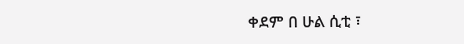ቀደም በ ሁል ሲቲ ፣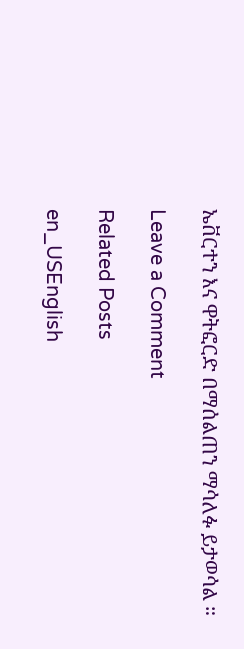ኤቨርተን እና ዋትፎርድ በማሰልጠን ማሳለፉ ይታወሳል ።

Leave a Comment

Related Posts

en_USEnglish